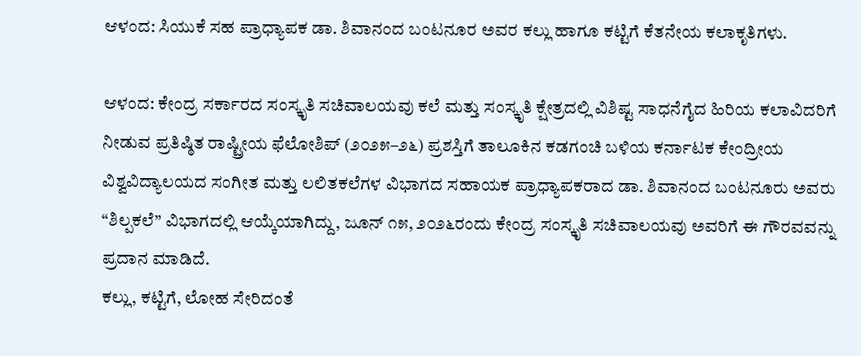ಆಳಂದ: ಸಿಯುಕೆ ಸಹ ಪ್ರಾಧ್ಯಾಪಕ ಡಾ. ಶಿವಾನಂದ ಬಂಟನೂರ ಅವರ ಕಲ್ಲು ಹಾಗೂ ಕಟ್ಟಿಗೆ ಕೆತನೇಯ ಕಲಾಕೃತಿಗಳು.

ಆಳಂದ: ಕೇಂದ್ರ ಸರ್ಕಾರದ ಸಂಸ್ಕೃತಿ ಸಚಿವಾಲಯವು ಕಲೆ ಮತ್ತು ಸಂಸ್ಕೃತಿ ಕ್ಷೇತ್ರದಲ್ಲಿ ವಿಶಿಷ್ಟ ಸಾಧನೆಗೈದ ಹಿರಿಯ ಕಲಾವಿದರಿಗೆ ನೀಡುವ ಪ್ರತಿಷ್ಠಿತ ರಾಷ್ಟ್ರೀಯ ಫೆಲೋಶಿಪ್ (೨೦೨೫–೨೬) ಪ್ರಶಸ್ತಿಗೆ ತಾಲೂಕಿನ ಕಡಗಂಚಿ ಬಳಿಯ ಕರ್ನಾಟಕ ಕೇಂದ್ರೀಯ ವಿಶ್ವವಿದ್ಯಾಲಯದ ಸಂಗೀತ ಮತ್ತು ಲಲಿತಕಲೆಗಳ ವಿಭಾಗದ ಸಹಾಯಕ ಪ್ರಾಧ್ಯಾಪಕರಾದ ಡಾ. ಶಿವಾನಂದ ಬಂಟನೂರು ಅವರು “ಶಿಲ್ಪಕಲೆ” ವಿಭಾಗದಲ್ಲಿ ಆಯ್ಕೆಯಾಗಿದ್ದು, ಜೂನ್ ೧೫, ೨೦೨೬ರಂದು ಕೇಂದ್ರ ಸಂಸ್ಕೃತಿ ಸಚಿವಾಲಯವು ಅವರಿಗೆ ಈ ಗೌರವವನ್ನು ಪ್ರದಾನ ಮಾಡಿದೆ.
ಕಲ್ಲು, ಕಟ್ಟಿಗೆ, ಲೋಹ ಸೇರಿದಂತೆ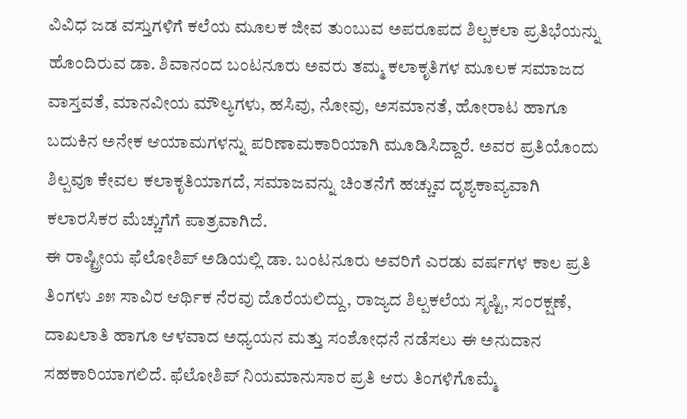ವಿವಿಧ ಜಡ ವಸ್ತುಗಳಿಗೆ ಕಲೆಯ ಮೂಲಕ ಜೀವ ತುಂಬುವ ಅಪರೂಪದ ಶಿಲ್ಪಕಲಾ ಪ್ರತಿಭೆಯನ್ನು ಹೊಂದಿರುವ ಡಾ. ಶಿವಾನಂದ ಬಂಟನೂರು ಅವರು ತಮ್ಮ ಕಲಾಕೃತಿಗಳ ಮೂಲಕ ಸಮಾಜದ ವಾಸ್ತವತೆ, ಮಾನವೀಯ ಮೌಲ್ಯಗಳು, ಹಸಿವು, ನೋವು, ಅಸಮಾನತೆ, ಹೋರಾಟ ಹಾಗೂ ಬದುಕಿನ ಅನೇಕ ಆಯಾಮಗಳನ್ನು ಪರಿಣಾಮಕಾರಿಯಾಗಿ ಮೂಡಿಸಿದ್ದಾರೆ. ಅವರ ಪ್ರತಿಯೊಂದು ಶಿಲ್ಪವೂ ಕೇವಲ ಕಲಾಕೃತಿಯಾಗದೆ, ಸಮಾಜವನ್ನು ಚಿಂತನೆಗೆ ಹಚ್ಚುವ ದೃಶ್ಯಕಾವ್ಯವಾಗಿ ಕಲಾರಸಿಕರ ಮೆಚ್ಚುಗೆಗೆ ಪಾತ್ರವಾಗಿದೆ.
ಈ ರಾಷ್ಟ್ರೀಯ ಫೆಲೋಶಿಪ್ ಅಡಿಯಲ್ಲಿ ಡಾ. ಬಂಟನೂರು ಅವರಿಗೆ ಎರಡು ವರ್ಷಗಳ ಕಾಲ ಪ್ರತಿ ತಿಂಗಳು ೨೫ ಸಾವಿರ ಆರ್ಥಿಕ ನೆರವು ದೊರೆಯಲಿದ್ದು, ರಾಜ್ಯದ ಶಿಲ್ಪಕಲೆಯ ಸೃಷ್ಟಿ, ಸಂರಕ್ಷಣೆ, ದಾಖಲಾತಿ ಹಾಗೂ ಆಳವಾದ ಅಧ್ಯಯನ ಮತ್ತು ಸಂಶೋಧನೆ ನಡೆಸಲು ಈ ಅನುದಾನ ಸಹಕಾರಿಯಾಗಲಿದೆ. ಫೆಲೋಶಿಪ್ ನಿಯಮಾನುಸಾರ ಪ್ರತಿ ಆರು ತಿಂಗಳಿಗೊಮ್ಮೆ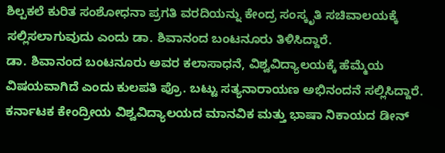ಶಿಲ್ಪಕಲೆ ಕುರಿತ ಸಂಶೋಧನಾ ಪ್ರಗತಿ ವರದಿಯನ್ನು ಕೇಂದ್ರ ಸಂಸ್ಕೃತಿ ಸಚಿವಾಲಯಕ್ಕೆ ಸಲ್ಲಿಸಲಾಗುವುದು ಎಂದು ಡಾ. ಶಿವಾನಂದ ಬಂಟನೂರು ತಿಳಿಸಿದ್ದಾರೆ.
ಡಾ. ಶಿವಾನಂದ ಬಂಟನೂರು ಅವರ ಕಲಾಸಾಧನೆ, ವಿಶ್ವವಿದ್ಯಾಲಯಕ್ಕೆ ಹೆಮ್ಮೆಯ ವಿಷಯವಾಗಿದೆ ಎಂದು ಕುಲಪತಿ ಪ್ರೊ. ಬಟ್ಟು ಸತ್ಯನಾರಾಯಣ ಅಭಿನಂದನೆ ಸಲ್ಲಿಸಿದ್ದಾರೆ.
ಕರ್ನಾಟಕ ಕೇಂದ್ರೀಯ ವಿಶ್ವವಿದ್ಯಾಲಯದ ಮಾನವಿಕ ಮತ್ತು ಭಾಷಾ ನಿಕಾಯದ ಡೀನ್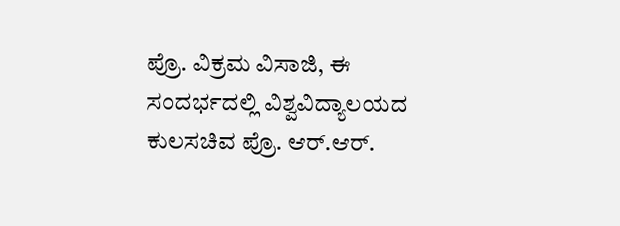ಪ್ರೊ. ವಿಕ್ರಮ ವಿಸಾಜಿ, ಈ ಸಂದರ್ಭದಲ್ಲಿ ವಿಶ್ವವಿದ್ಯಾಲಯದ ಕುಲಸಚಿವ ಪ್ರೊ. ಆರ್.ಆರ್.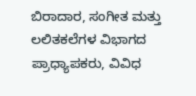ಬಿರಾದಾರ, ಸಂಗೀತ ಮತ್ತು ಲಲಿತಕಲೆಗಳ ವಿಭಾಗದ ಪ್ರಾಧ್ಯಾಪಕರು, ವಿವಿಧ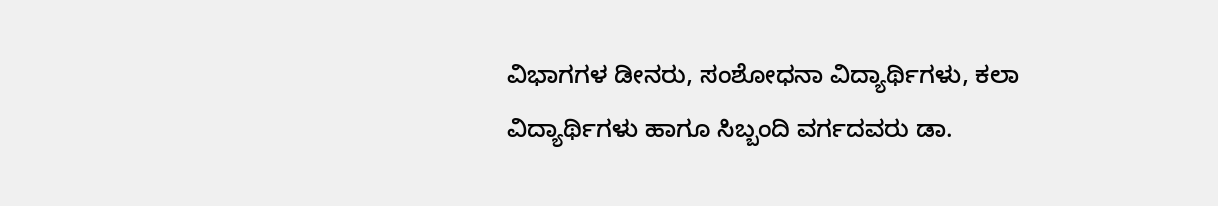ವಿಭಾಗಗಳ ಡೀನರು, ಸಂಶೋಧನಾ ವಿದ್ಯಾರ್ಥಿಗಳು, ಕಲಾ ವಿದ್ಯಾರ್ಥಿಗಳು ಹಾಗೂ ಸಿಬ್ಬಂದಿ ವರ್ಗದವರು ಡಾ.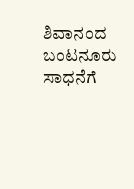ಶಿವಾನಂದ ಬಂಟನೂರು ಸಾಧನೆಗೆ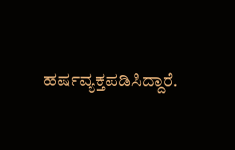ಹರ್ಷವ್ಯಕ್ತಪಡಿಸಿದ್ದಾರೆ.